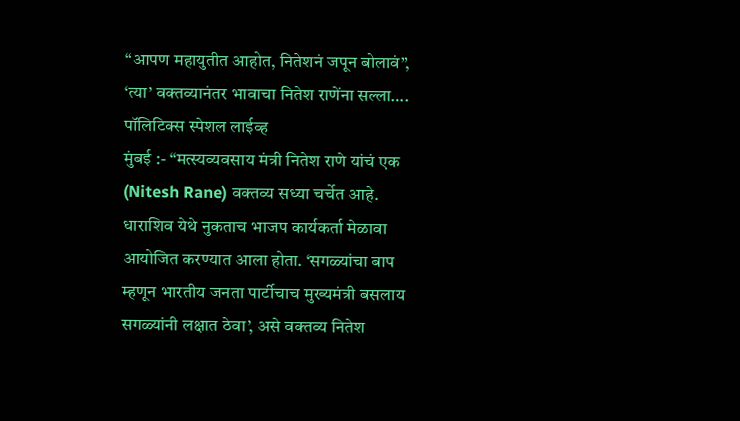“आपण महायुतीत आहोत, नितेशनं जपून बोलावं”, ‘त्या’ वक्तव्यानंतर भावाचा नितेश राणेंना सल्ला….
पॉलिटिक्स स्पेशल लाईव्ह
मुंबई :- “मत्स्यव्यवसाय मंत्री नितेश राणे यांचं एक (Nitesh Rane) वक्तव्य सध्या चर्चेत आहे. धाराशिव येथे नुकताच भाजप कार्यकर्ता मेळावा आयोजित करण्यात आला होता. ‘सगळ्यांचा बाप म्हणून भारतीय जनता पार्टीचाच मुख्यमंत्री बसलाय सगळ्यांनी लक्षात ठेवा’, असे वक्तव्य नितेश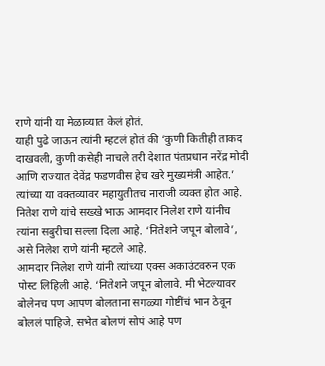राणे यांनी या मेळाव्यात केलं होतं.
याही पुढे जाऊन त्यांनी म्हटलं होतं की ‘कुणी कितीही ताकद दाखवली, कुणी कसेही नाचले तरी देशात पंतप्रधान नरेंद्र मोदी आणि राज्यात देवेंद्र फडणवीस हेच खरे मुख्यमंत्री आहेत.’ त्यांच्या या वक्तव्यावर महायुतीतच नाराजी व्यक्त होत आहे. नितेश राणे यांचे सख्खे भाऊ आमदार निलेश राणे यांनीच त्यांना सबुरीचा सल्ला दिला आहे. ‘नितेशने जपून बोलावे’, असे निलेश राणे यांनी म्हटले आहे.
आमदार निलेश राणे यांनी त्यांच्या एक्स अकाउंटवरुन एक पोस्ट लिहिली आहे. ‘नितेशने जपून बोलावे. मी भेटल्यावर बोलेनच पण आपण बोलताना सगळ्या गोष्टींचं भान ठेवून बोललं पाहिजे. सभेत बोलणं सोपं आहे पण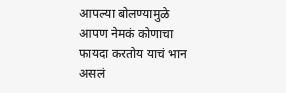आपल्या बोलण्यामुळे आपण नेमकं कोणाचा फायदा करतोय याचं भान असलं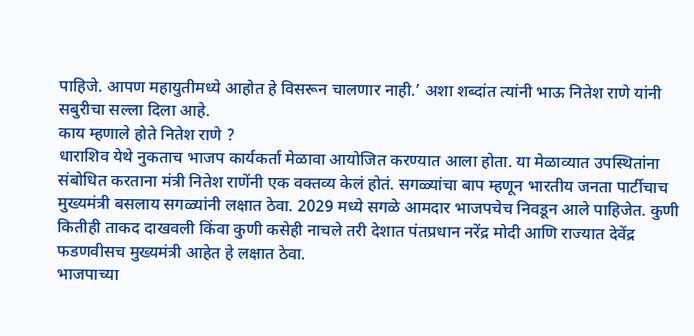पाहिजे. आपण महायुतीमध्ये आहोत हे विसरून चालणार नाही.’ अशा शब्दांत त्यांनी भाऊ नितेश राणे यांनी सबुरीचा सल्ला दिला आहे.
काय म्हणाले होते नितेश राणे ?
धाराशिव येथे नुकताच भाजप कार्यकर्ता मेळावा आयोजित करण्यात आला होता. या मेळाव्यात उपस्थितांना संबोधित करताना मंत्री नितेश राणेंनी एक वक्तव्य केलं होतं. सगळ्यांचा बाप म्हणून भारतीय जनता पार्टीचाच मुख्यमंत्री बसलाय सगळ्यांनी लक्षात ठेवा. 2029 मध्ये सगळे आमदार भाजपचेच निवडून आले पाहिजेत. कुणी कितीही ताकद दाखवली किंवा कुणी कसेही नाचले तरी देशात पंतप्रधान नरेंद्र मोदी आणि राज्यात देवेंद्र फडणवीसच मुख्यमंत्री आहेत हे लक्षात ठेवा.
भाजपाच्या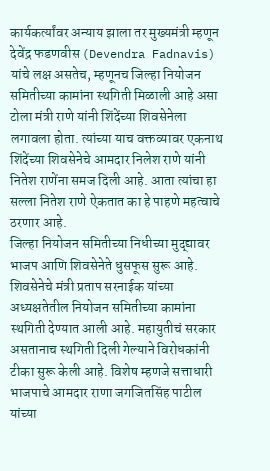कार्यकर्त्यांवर अन्याय झाला तर मुख्यमंत्री म्हणून देवेंद्र फडणवीस (Devendra Fadnavis) यांचे लक्ष असतेच, म्हणूनच जिल्हा नियोजन समितीच्या कामांना स्थगिती मिळाली आहे असा टोला मंत्री राणे यांनी शिंदेंच्या शिवसेनेला लगावला होता. त्यांच्या याच वक्तव्यावर एकनाथ शिंदेंच्या शिवसेनेचे आमदार निलेश राणे यांनी नितेश राणेंना समज दिली आहे. आता त्यांचा हा सल्ला नितेश राणे ऐकतात का हे पाहणे महत्वाचे ठरणार आहे.
जिल्हा नियोजन समितीच्या निधीच्या मुद्द्यावर भाजप आणि शिवसेनेते धुसफूस सुरू आहे. शिवसेनेचे मंत्री प्रताप सरनाईक यांच्या अध्यक्षतेतील नियोजन समितीच्या कामांना स्थगिती देण्यात आली आहे. महायुतीचं सरकार असतानाच स्थगिती दिली गेल्याने विरोधकांनी टीका सुरू केली आहे. विशेष म्हणजे सत्ताधारी भाजपाचे आमदार राणा जगजितसिंह पाटील यांच्या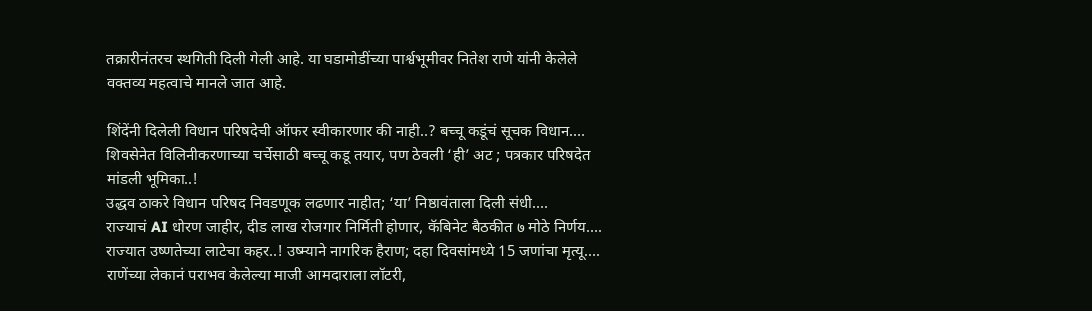तक्रारीनंतरच स्थगिती दिली गेली आहे. या घडामोडींच्या पार्श्वभूमीवर नितेश राणे यांनी केलेले वक्तव्य महत्वाचे मानले जात आहे.

शिंदेंनी दिलेली विधान परिषदेची ऑफर स्वीकारणार की नाही..? बच्चू कडूंचं सूचक विधान….
शिवसेनेत विलिनीकरणाच्या चर्चेसाठी बच्चू कडू तयार, पण ठेवली ‘ही’ अट ; पत्रकार परिषदेत मांडली भूमिका..!
उद्धव ठाकरे विधान परिषद निवडणूक लढणार नाहीत; ‘या’ निष्ठावंताला दिली संधी….
राज्याचं AI धोरण जाहीर, दीड लाख रोजगार निर्मिती होणार, कॅबिनेट बैठकीत ७ मोठे निर्णय….
राज्यात उष्णतेच्या लाटेचा कहर..! उष्म्याने नागरिक हैराण; दहा दिवसांमध्ये 15 जणांचा मृत्यू….
राणेंच्या लेकानं पराभव केलेल्या माजी आमदाराला लॉटरी,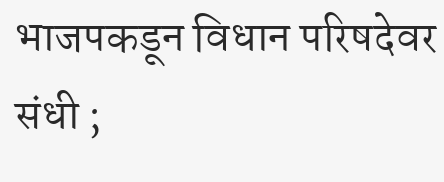भाजपकडून विधान परिषदेवर संधी ;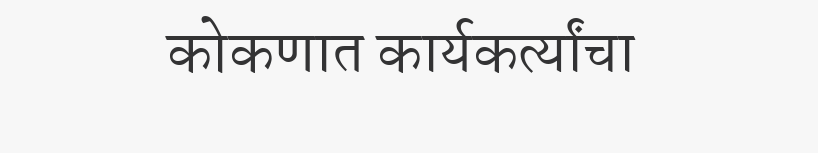कोकणात कार्यकर्त्यांचा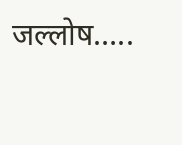जल्लोष…..